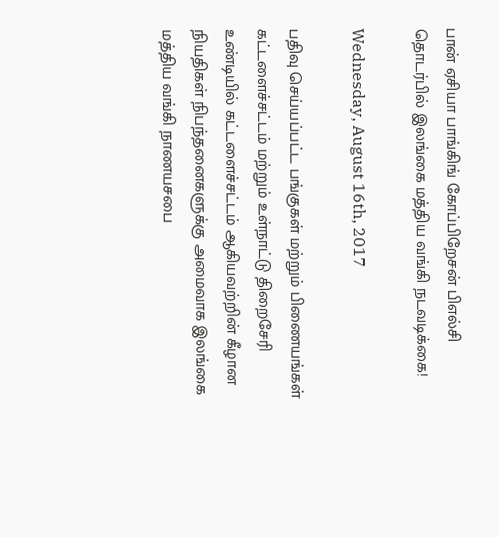பான் ஏசியா பாங்கிங் கோப்பிறேசன் பிஎல்சி தொடர்பில் இலங்கை மத்திய வங்கி நடவடிக்கை!

Wednesday, August 16th, 2017

பதிவு செய்யப்பட்ட பங்குகள் மற்றும் பிணையங்கள் கட்டளைச்சட்டம் மற்றும் உள்நாட்டு திறைசேரி உண்டியில் கட்டளைச்சட்டம் ஆகியவற்றின் கீழான நியதிகள் நிபந்தனைகளுக்கு அமைவாக இலங்கை மத்திய வங்கி நாணயசபை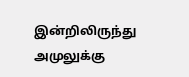இன்றிலிருந்து அமுலுக்கு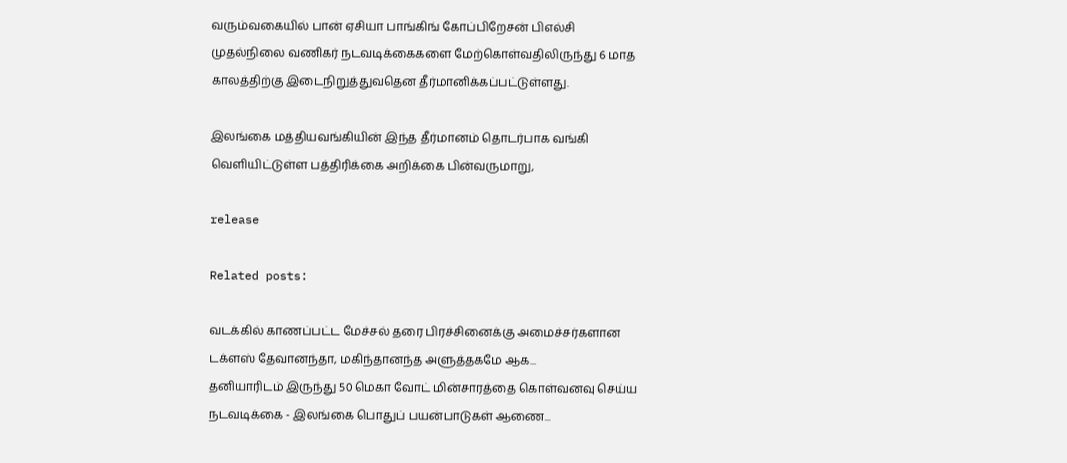வரும்வகையில் பான் ஏசியா பாங்கிங் கோப்பிறேசன் பிஎல்சி முதல்நிலை வணிகர் நடவடிக்கைகளை மேற்கொள்வதிலிருந்து 6 மாத காலத்திற்கு இடைநிறுத்துவதென தீர்மானிக்கப்பட்டுள்ளது.

இலங்கை மத்தியவங்கியின் இந்த தீர்மானம் தொடர்பாக வங்கி வெளியிட்டுள்ள பத்திரிக்கை அறிக்கை பின்வருமாறு,

release

Related posts:

வடக்கில் காணப்பட்ட மேச்சல் தரை பிரச்சினைக்கு அமைச்சர்களான டக்ளஸ் தேவானந்தா, மகிந்தானந்த அளுத்தகமே ஆக...
தனியாரிடம் இருந்து 50 மெகா வோட் மின்சாரத்தை கொள்வனவு செய்ய நடவடிக்கை - இலங்கை பொதுப் பயன்பாடுகள் ஆணை...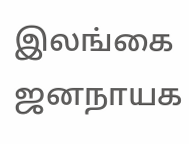இலங்கை ஜனநாயக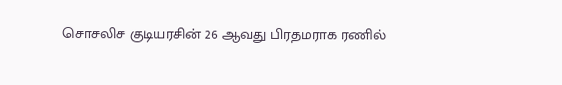சொசலிச குடியரசின் 26 ஆவது பிரதமராக ரணில்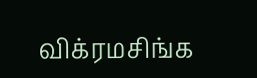விக்ரமசிங்க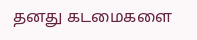தனது கடமைகளை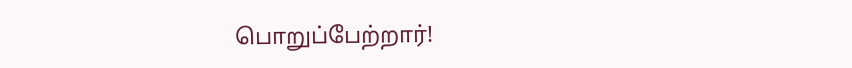பொறுப்பேற்றார்!